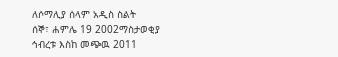ለሶማሊያ ሰላም አዲስ ስልት
ሰኞ፣ ሐምሌ 19 2002ማስታወቂያ
ኅብረቱ እስከ መጭዉ 2011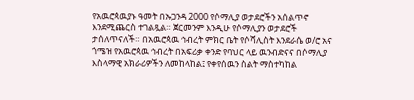የአዉሮጳዉያኑ ዓመት በኡጋንዳ 2000 የሶማሊያ ወታደሮችን አሰልጥኖ እንደሚጨርስ ተገልጿል። ጀርመንም እንዲሁ የሶማሊያን ወታደሮች ታሰለጥናለች። በአዉሮጳዉ ኅብረት ምክር ቤት የሶሻሊስት እንደራሴ ወ/ሮ አና ጎሜዝ የአዉሮጳዉ ኅብረት በአፍሪቃ ቀንድ የባህር ላይ ዉንብድናና በሶማሊያ እስላማዊ አክራሪዎችን ለመከላከል፤ የቀየሰዉን ስልት ማስተካከል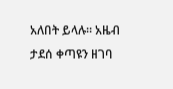አለበት ይላሉ። አዜብ ታደሰ ቀጣዩን ዘገባ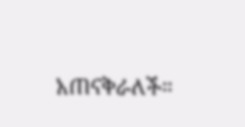አጠናቅራለች።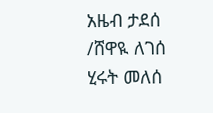አዜብ ታደሰ /ሸዋዪ ለገሰ
ሂሩት መለሰ